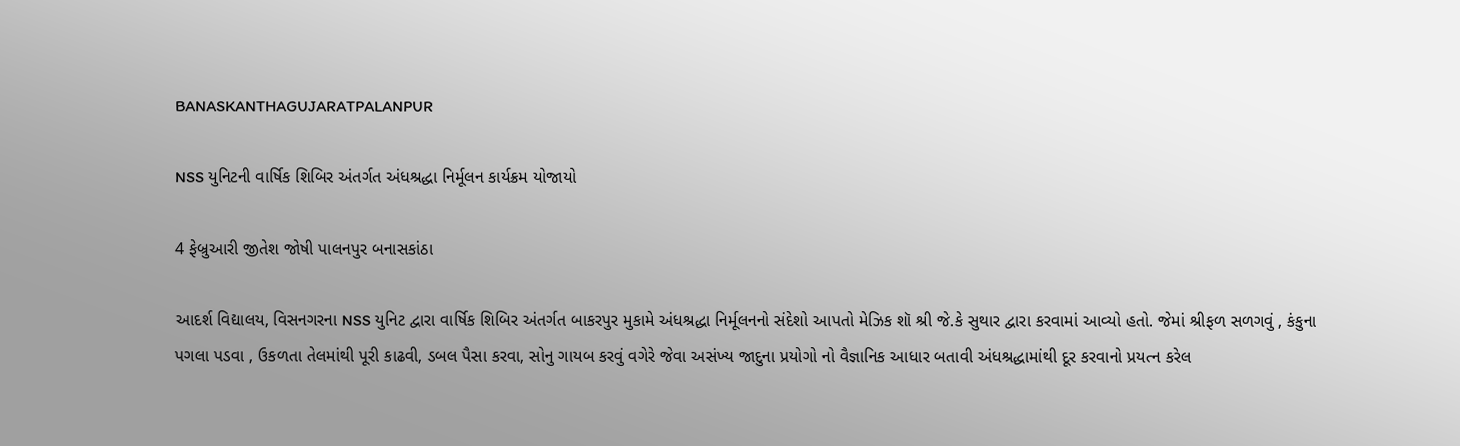BANASKANTHAGUJARATPALANPUR

NSS યુનિટની વાર્ષિક શિબિર અંતર્ગત અંધશ્રદ્ધા નિર્મૂલન કાર્યક્રમ યોજાયો

4 ફેબ્રુઆરી જીતેશ જોષી પાલનપુર બનાસકાંઠા

આદર્શ વિદ્યાલય, વિસનગરના NSS યુનિટ દ્વારા વાર્ષિક શિબિર અંતર્ગત બાકરપુર મુકામે અંધશ્રદ્ધા નિર્મૂલનનો સંદેશો આપતો મેઝિક શૉ શ્રી જે.કે સુથાર દ્વારા કરવામાં આવ્યો હતો. જેમાં શ્રીફળ સળગવું , કંકુના પગલા પડવા , ઉકળતા તેલમાંથી પૂરી કાઢવી, ડબલ પૈસા કરવા, સોનુ ગાયબ કરવું વગેરે જેવા અસંખ્ય જાદુના પ્રયોગો નો વૈજ્ઞાનિક આધાર બતાવી અંધશ્રદ્ધામાંથી દૂર કરવાનો પ્રયત્ન કરેલ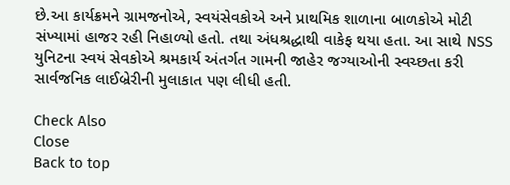છે.આ કાર્યક્રમને ગ્રામજનોએ, સ્વયંસેવકોએ અને પ્રાથમિક શાળાના બાળકોએ મોટી સંખ્યામાં હાજર રહી નિહાળ્યો હતો. તથા અંધશ્રદ્ધાથી વાકેફ થયા હતા. આ સાથે NSS યુનિટના સ્વયં સેવકોએ શ્રમકાર્ય અંતર્ગત ગામની જાહેર જગ્યાઓની સ્વચ્છતા કરી સાર્વજનિક લાઈબ્રેરીની મુલાકાત પણ લીધી હતી.

Check Also
Close
Back to top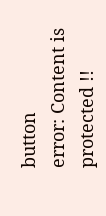button
error: Content is protected !!